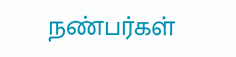நண்பர்கள்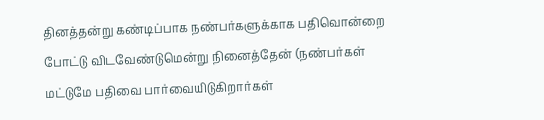தினத்தன்று கண்டிப்பாக நண்பர்களுக்காக பதிவொன்றை போட்டு விடவேண்டுமென்று நினைத்தேன் (நண்பர்கள் மட்டுமே பதிவை பார்வையிடுகிறார்கள்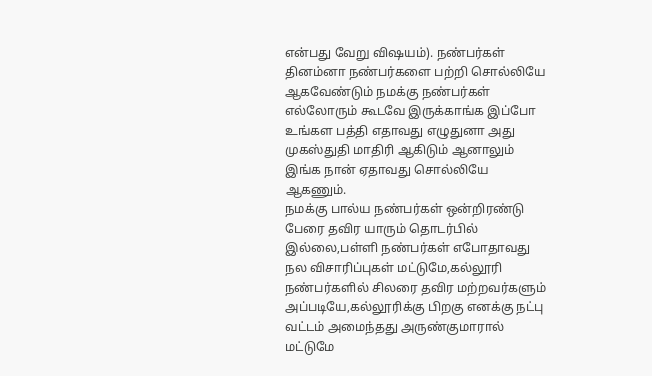என்பது வேறு விஷயம்). நண்பர்கள் தினம்னா நண்பர்களை பற்றி சொல்லியே ஆகவேண்டும் நமக்கு நண்பர்கள் எல்லோரும் கூடவே இருக்காங்க இப்போ உங்கள பத்தி எதாவது எழுதுனா அது முகஸ்துதி மாதிரி ஆகிடும் ஆனாலும் இங்க நான் ஏதாவது சொல்லியே ஆகணும்.
நமக்கு பால்ய நண்பர்கள் ஒன்றிரண்டு பேரை தவிர யாரும் தொடர்பில் இல்லை,பள்ளி நண்பர்கள் எபோதாவது நல விசாரிப்புகள் மட்டுமே,கல்லூரி நண்பர்களில் சிலரை தவிர மற்றவர்களும் அப்படியே,கல்லூரிக்கு பிறகு எனக்கு நட்பு வட்டம் அமைந்தது அருண்குமாரால் மட்டுமே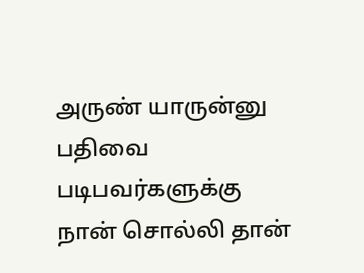அருண் யாருன்னு பதிவை படிபவர்களுக்கு நான் சொல்லி தான்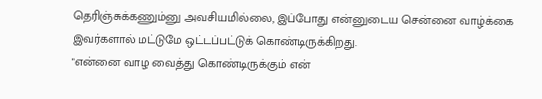தெரிஞ்சுக்கணும்னு அவசியமில்லை, இப்போது என்னுடைய சென்னை வாழ்க்கை இவர்களால் மட்டுமே ஒட்டப்பட்டுக் கொண்டிருக்கிறது.
"என்னை வாழ வைத்து கொண்டிருக்கும் என்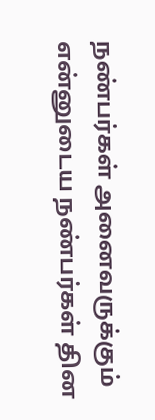நண்பர்கள் அனைவருக்கும் என்னுடைய நண்பர்கள் தின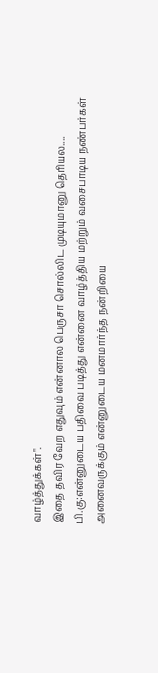வாழ்த்துக்கள்".
இதை தவிர வேற எதுவும் என்னால பெருசா சொல்லிட முடியுமானு தெரியல....
பி.கு:என்னுடைய பதிவை படித்து என்னை வாழ்த்திய மற்றும் வசைபாடிய நண்பர்கள் அனைவருக்கும் என்னுடைய மனமார்ந்த நன்றியை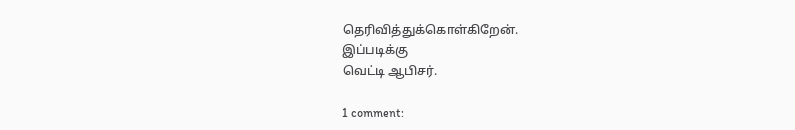தெரிவித்துக்கொள்கிறேன்.
இப்படிக்கு
வெட்டி ஆபிசர்.

1 comment: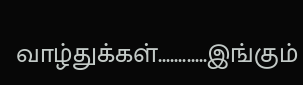வாழ்துக்கள்............இங்கும்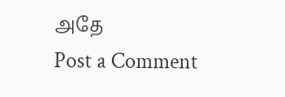அதே
Post a Comment